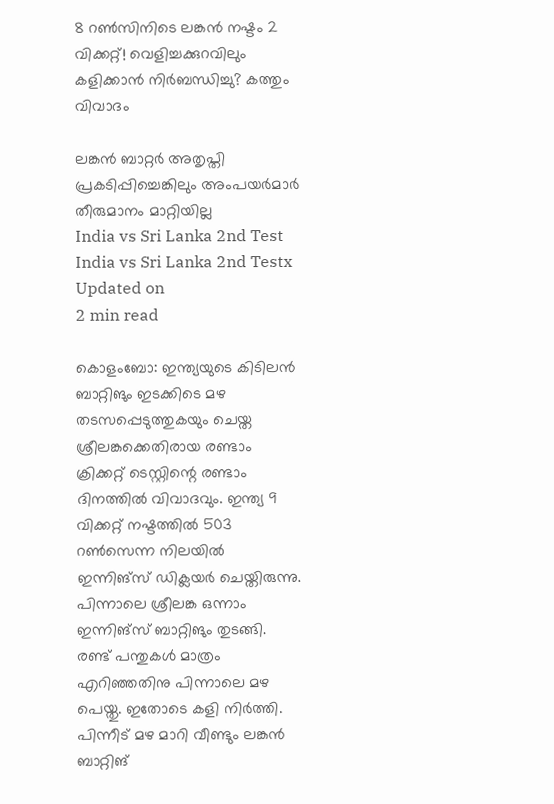8 റൺസിനിടെ ലങ്കൻ നഷ്ടം 2 വിക്കറ്റ്! വെളിച്ചക്കുറവിലും കളിക്കാൻ നിർബന്ധിച്ചു? കത്തും വിവാദം

ലങ്കൻ ബാറ്റർ അതൃപ്തി പ്രകടിപ്പിച്ചെങ്കിലും അംപയർമാർ തീരുമാനം മാറ്റിയില്ല
India vs Sri Lanka 2nd Test
India vs Sri Lanka 2nd Testx
Updated on
2 min read

കൊളംബോ: ഇന്ത്യയുടെ കിടിലൻ ബാറ്റിങും ഇടക്കിടെ മഴ തടസപ്പെടുത്തുകയും ചെയ്ത ശ്രീലങ്കക്കെതിരായ രണ്ടാം ക്രിക്കറ്റ് ടെസ്റ്റിന്റെ രണ്ടാം ദിനത്തിൽ വിവാദവും. ഇന്ത്യ 9 വിക്കറ്റ് നഷ്ടത്തിൽ 503 റൺസെന്ന നിലയിൽ ഇന്നിങ്സ് ഡിക്ലയർ ചെയ്തിരുന്നു. പിന്നാലെ ശ്രീലങ്ക ഒന്നാം ഇന്നിങ്സ് ബാറ്റിങും തുടങ്ങി. രണ്ട് പന്തുകൾ മാത്രം എറിഞ്ഞതിനു പിന്നാലെ മഴ പെയ്തു. ഇതോടെ കളി നിർത്തി. പിന്നീട് മഴ മാറി വീണ്ടും ലങ്കൻ ബാറ്റിങ്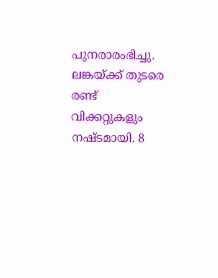പുനരാരംഭിച്ചു. ലങ്കയ്ക്ക് തുടരെ രണ്ട് വിക്കറ്റുകളും നഷ്ടമായി. 8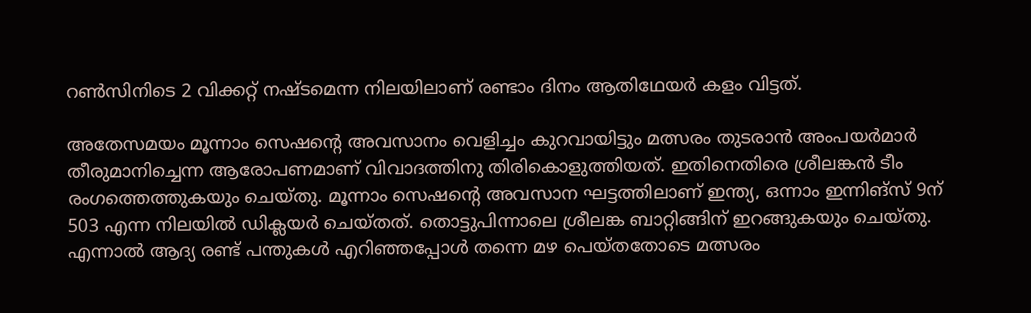റൺസിനിടെ 2 വിക്കറ്റ് നഷ്ടമെന്ന നിലയിലാണ് രണ്ടാം ദിനം ആതിഥേയർ കളം വിട്ടത്.

അതേസമയം മൂന്നാം സെഷന്റെ അവസാനം വെളിച്ചം കുറവായിട്ടും മത്സരം തുടരാൻ അംപയർമാർ തീരുമാനിച്ചെന്ന ആരോപണമാണ് വിവാദത്തിനു തിരികൊളുത്തിയത്. ഇതിനെതിരെ ശ്രീലങ്കൻ ടീം രംഗത്തെത്തുകയും ചെയ്തു. മൂന്നാം സെഷന്റെ അവസാന ഘട്ടത്തിലാണ് ഇന്ത്യ, ഒന്നാം ഇന്നിങ്സ് 9ന് 503 എന്ന നിലയിൽ ഡിക്ലയർ ചെയ്തത്. തൊട്ടുപിന്നാലെ ശ്രീലങ്ക ബാറ്റിങ്ങിന് ഇറങ്ങുകയും ചെയ്തു. എന്നാൽ ആദ്യ രണ്ട് പന്തുകൾ എറിഞ്ഞപ്പോൾ തന്നെ മഴ പെയ്തതോടെ മത്സരം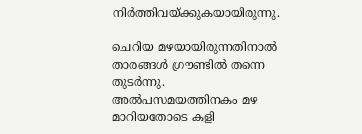നിർത്തിവയ്ക്കുകയായിരുന്നു.

ചെറിയ മഴയായിരുന്നതിനാൽ താരങ്ങൾ ഗ്രൗണ്ടിൽ തന്നെ തുടർന്നു. അൽപസമയത്തിനകം മഴ മാറിയതോടെ കളി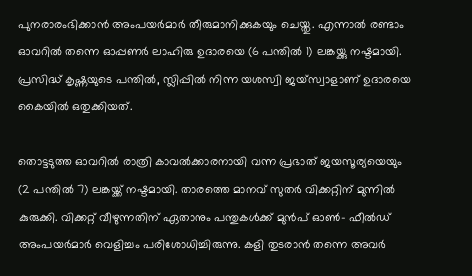പുനരാരംഭിക്കാൻ അംപയർമാർ തീരുമാനിക്കുകയും ചെയ്തു. എന്നാൽ രണ്ടാം ഓവറിൽ തന്നെ ഓപ്പണർ ലാഹിരു ഉദാരയെ (6 പന്തിൽ 1) ലങ്കയ്ക്കു നഷ്ടമായി. പ്രസിദ്ധ് കൃഷ്ണയുടെ പന്തിൽ, സ്ലിപ്പിൽ നിന്ന യശസ്വി ജയ്‌സ്വാളാണ് ഉദാരയെ കൈയിൽ ഒതുക്കിയത്.

തൊട്ടടുത്ത ഓവറിൽ രാത്രി കാവൽക്കാരനായി വന്ന പ്രഭാത് ജയസൂര്യയെയും (2 പന്തിൽ 7) ലങ്കയ്ക്ക് നഷ്ടമായി. താരത്തെ മാനവ് സുതർ വിക്കറ്റിന് മുന്നിൽ കുരുക്കി. വിക്കറ്റ് വീഴുന്നതിന് ഏതാനും പന്തുകൾക്ക് മുൻപ് ഓൺ- ഫീൽഡ് അംപയർമാർ വെളിച്ചം പരിശോധിച്ചിരുന്നു. കളി തുടരാൻ തന്നെ അവർ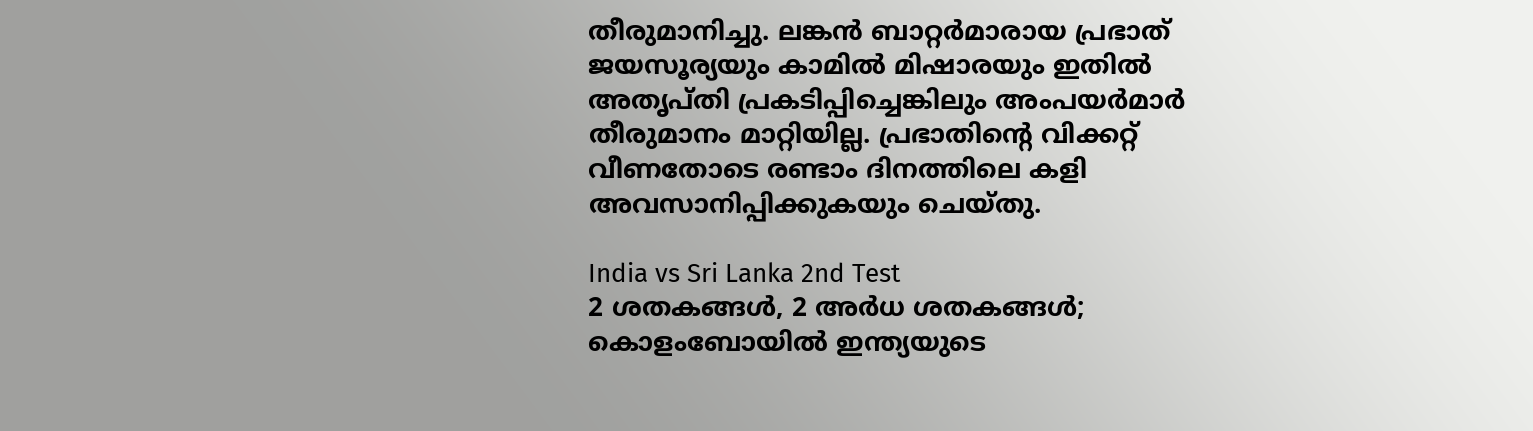തീരുമാനിച്ചു. ലങ്കൻ ബാറ്റർമാരായ പ്രഭാത് ജയസൂര്യയും കാമിൽ മിഷാരയും ഇതിൽ അതൃപ്തി പ്രകടിപ്പിച്ചെങ്കിലും അംപയർമാർ തീരുമാനം മാറ്റിയില്ല. പ്രഭാതിന്റെ വിക്കറ്റ് വീണതോടെ രണ്ടാം ദിനത്തിലെ കളി അവസാനിപ്പിക്കുകയും ചെയ്തു.

India vs Sri Lanka 2nd Test
2 ശതകങ്ങള്‍, 2 അര്‍ധ ശതകങ്ങള്‍; കൊളംബോയില്‍ ഇന്ത്യയുടെ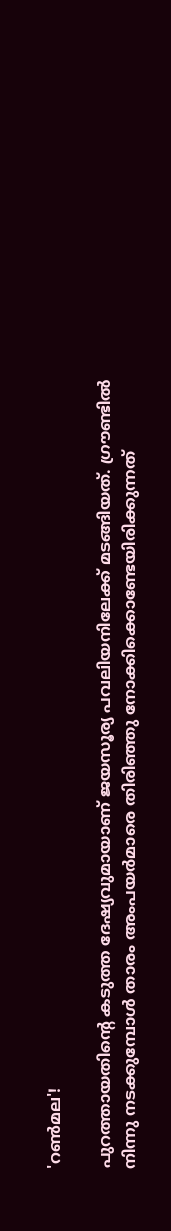'റണ്‍മല'!

പുറത്തായതിന്റെ കടുത്ത ദേഷ്യവുമായാണ് ജയസൂര്യ പവലിയനിലേക്ക് മടങ്ങിയത്. ഗ്രൗണ്ടിൽ നിന്നു നടക്കുമ്പോൾ താരം അംപയർമാരെ തിരിഞ്ഞു നോക്കിക്കൊണ്ടേയിരിക്കുന്നത്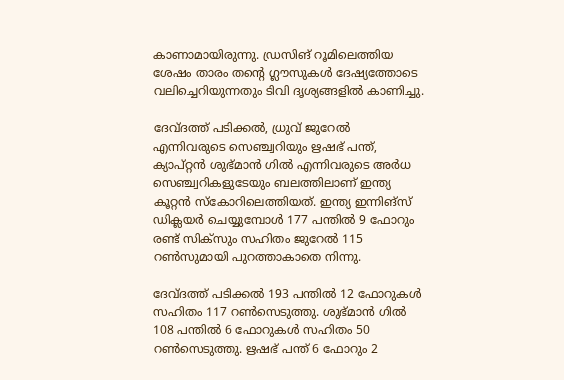കാണാമായിരുന്നു. ഡ്രസിങ് റൂമിലെത്തിയ ശേഷം താരം തന്റെ ഗ്ലൗസുകൾ ദേഷ്യത്തോടെ വലിച്ചെറിയുന്നതും ടിവി ദൃശ്യങ്ങളിൽ കാണിച്ചു.

ദേവ്ദത്ത് പടിക്കല്‍, ധ്രുവ് ജുറേല്‍ എന്നിവരുടെ സെഞ്ച്വറിയും ഋഷഭ് പന്ത്, ക്യാപ്റ്റന്‍ ശുഭ്മാന്‍ ഗില്‍ എന്നിവരുടെ അര്‍ധ സെഞ്ച്വറികളുടേയും ബലത്തിലാണ് ഇന്ത്യ കൂറ്റന്‍ സ്‌കോറിലെത്തിയത്. ഇന്ത്യ ഇന്നിങ്‌സ് ഡിക്ലയര്‍ ചെയ്യുമ്പോള്‍ 177 പന്തില്‍ 9 ഫോറും രണ്ട് സിക്‌സും സഹിതം ജുറേല്‍ 115 റണ്‍സുമായി പുറത്താകാതെ നിന്നു.

ദേവ്ദത്ത് പടിക്കൽ 193 പന്തില്‍ 12 ഫോറുകള്‍ സഹിതം 117 റണ്‍സെടുത്തു. ശുഭ്മാന്‍ ഗില്‍ 108 പന്തില്‍ 6 ഫോറുകള്‍ സഹിതം 50 റണ്‍സെടുത്തു. ഋഷഭ് പന്ത് 6 ഫോറും 2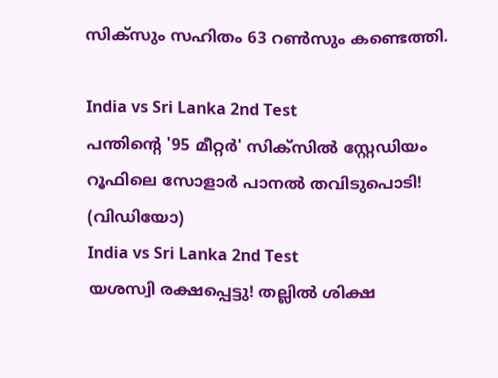സിക്‌സും സഹിതം 63 റണ്‍സും കണ്ടെത്തി.

India vs Sri Lanka 2nd Test
പന്തിന്റെ '95 മീറ്റർ' സിക്സിൽ സ്റ്റേഡിയം റൂഫിലെ സോളാർ പാനൽ തവിടുപൊടി! (വിഡിയോ)
India vs Sri Lanka 2nd Test
യശസ്വി രക്ഷപ്പെട്ടു! തല്ലിൽ ശിക്ഷ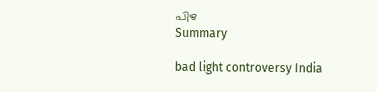പിഴ
Summary

bad light controversy India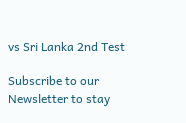vs Sri Lanka 2nd Test

Subscribe to our Newsletter to stay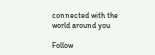connected with the world around you

Follow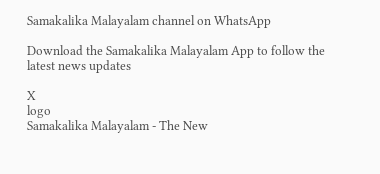Samakalika Malayalam channel on WhatsApp

Download the Samakalika Malayalam App to follow the latest news updates

X
logo
Samakalika Malayalam - The New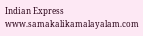Indian Express
www.samakalikamalayalam.com